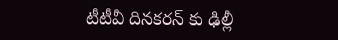టీటీవీ దినకరన్ కు ఢిల్లీ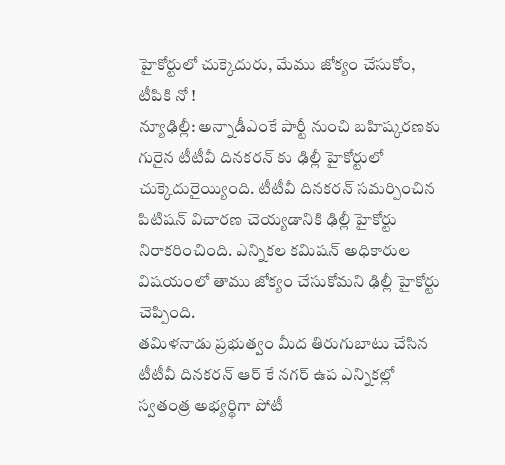హైకోర్టులో చుక్కెదురు, మేము జోక్యం చేసుకోం, టీపికి నో !
న్యూఢిల్లీ: అన్నాడీఎంకే పార్టీ నుంచి బహిష్కరణకు గురైన టీటీవీ దినకరన్ కు ఢిల్లీ హైకోర్టులో చుక్కెదురైయ్యింది. టీటీవీ దినకరన్ సమర్పించిన పిటిషన్ విచారణ చెయ్యడానికి ఢిల్లీ హైకోర్టు నిరాకరించింది. ఎన్నికల కమిషన్ అధికారుల విషయంలో తాము జోక్యం చేసుకోమని ఢిల్లీ హైకోర్టు చెప్పింది.
తమిళనాడు ప్రభుత్వం మీద తిరుగుబాటు చేసిన టీటీవీ దినకరన్ ఆర్ కే నగర్ ఉప ఎన్నికల్లో స్వతంత్ర అభ్యర్థిగా పోటీ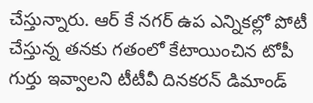చేస్తున్నారు. ఆర్ కే నగర్ ఉప ఎన్నికల్లో పోటీ చేస్తున్న తనకు గతంలో కేటాయించిన టోపీ గుర్తు ఇవ్వాలని టీటీవీ దినకరన్ డిమాండ్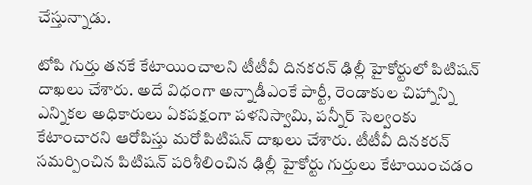చేస్తున్నాడు.

టోపి గుర్తు తనకే కేటాయించాలని టీటీవీ దినకరన్ ఢిల్లీ హైకోర్టులో పిటిషన్ దాఖలు చేశారు. అదే విధంగా అన్నాడీఎంకే పార్టీ, రెండాకుల చిహ్నాన్ని ఎన్నికల అధికారులు ఏకపక్షంగా పళనిస్వామి, పన్నీర్ సెల్వంకు కేటాంచారని ఆరోపిస్తు మరో పిటిషన్ దాఖలు చేశారు. టీటీవీ దినకరన్ సమర్పించిన పిటిషన్ పరిశీలించిన ఢిల్లీ హైకోర్టు గుర్తులు కేటాయించడం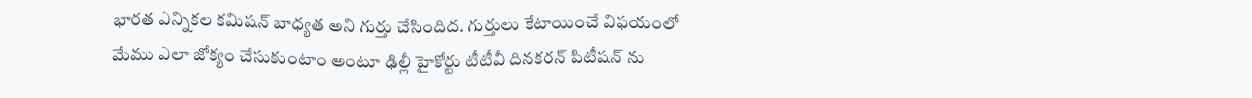భారత ఎన్నికల కమిషన్ బాధ్యత అని గుర్తు చేసిందిద. గుర్తులు కేటాయించే విఫయంలో మేము ఎలా జోక్యం చేసుకుంటాం అంటూ ఢిల్లీ హైకోర్టు టీటీవీ దినకరన్ పిటీషన్ ను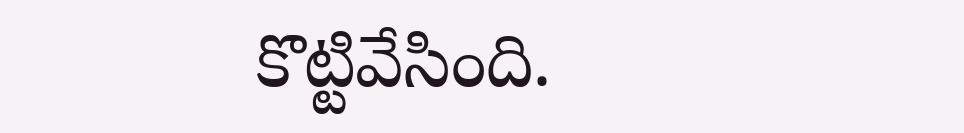కొట్టివేసింది.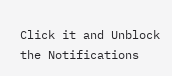Click it and Unblock the Notifications